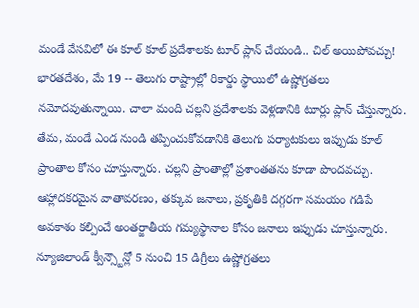మండే వేసవిలో ఈ కూల్ కూల్ ప్రదేశాలకు టూర్ ప్లాన్ చేయండి.. చిల్ అయిపోవచ్చు!
భారతదేశం, మే 19 -- తెలుగు రాష్ట్రాల్లో రికార్డు స్థాయిలో ఉష్ణోగ్రతలు నమోదవుతున్నాయి. చాలా మంది చల్లని ప్రదేశాలకు వెళ్లడానికి టూర్లు ప్లాన్ చేస్తున్నారు. తేమ, మండే ఎండ నుండి తప్పించుకోవడానికి తెలుగు పర్యాటకులు ఇప్పుడు కూల్ ప్రాంతాల కోసం చూస్తున్నారు. చల్లని ప్రాంతాల్లో ప్రశాంతతను కూడా పొందవచ్చు. ఆహ్లాదకరమైన వాతావరణం, తక్కువ జనాలు, ప్రకృతికి దగ్గరగా సమయం గడిపే అవకాశం కల్పించే అంతర్జాతీయ గమ్యస్థానాల కోసం జనాలు ఇప్పుడు చూస్తున్నారు.
న్యూజిలాండ్ క్వీన్స్టౌన్లో 5 నుంచి 15 డిగ్రీలు ఉష్ణోగ్రతలు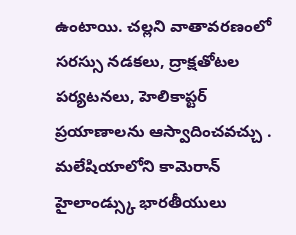ఉంటాయి. చల్లని వాతావరణంలో సరస్సు నడకలు, ద్రాక్షతోటల పర్యటనలు, హెలికాప్టర్ ప్రయాణాలను ఆస్వాదించవచ్చు .
మలేషియాలోని కామెరాన్ హైలాండ్స్కు భారతీయులు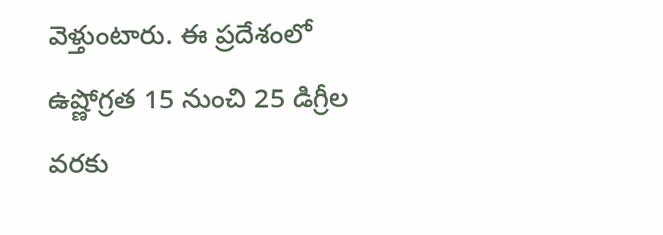వెళ్తుంటారు. ఈ ప్రదేశంలో ఉష్ణోగ్రత 15 నుంచి 25 డిగ్రీల వరకు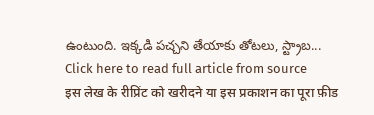ఉంటుంది. ఇక్కడి పచ్చని తేయాకు తోటలు, స్ట్రాబ...
Click here to read full article from source
इस लेख के रीप्रिंट को खरीदने या इस प्रकाशन का पूरा फ़ीड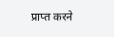प्राप्त करने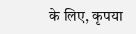के लिए, कृपया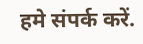हमे संपर्क करें.